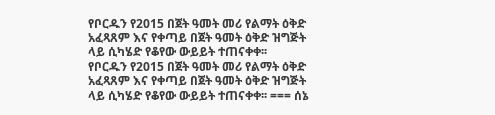የቦርዱን የ2015 በጀት ዓመት መሪ የልማት ዕቅድ አፈጻጸም እና የቀጣይ በጀት ዓመት ዕቅድ ዝግጅት ላይ ሲካሄድ የቆየው ውይይት ተጠናቀቀ፡፡
የቦርዱን የ2015 በጀት ዓመት መሪ የልማት ዕቅድ አፈጻጸም እና የቀጣይ በጀት ዓመት ዕቅድ ዝግጅት ላይ ሲካሄድ የቆየው ውይይት ተጠናቀቀ፡፡ === ሰኔ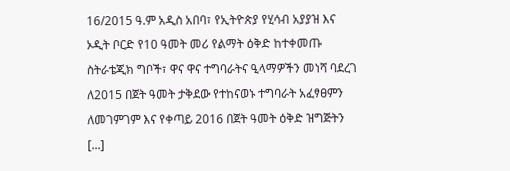16/2015 ዓ.ም አዲስ አበባ፣ የኢትዮጵያ የሂሳብ አያያዝ እና ኦዲት ቦርድ የ10 ዓመት መሪ የልማት ዕቅድ ከተቀመጡ ስትራቴጂክ ግቦች፣ ዋና ዋና ተግባራትና ዒላማዎችን መነሻ ባደረገ ለ2015 በጀት ዓመት ታቅደው የተከናወኑ ተግባራት አፈፃፀምን ለመገምገም እና የቀጣይ 2016 በጀት ዓመት ዕቅድ ዝግጅትን [...]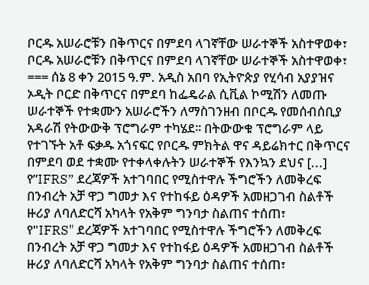ቦርዱ አሠራሮቹን በቅጥርና በምደባ ላገኛቸው ሠራተኞች አስተዋወቀ፣
ቦርዱ አሠራሮቹን በቅጥርና በምደባ ላገኛቸው ሠራተኞች አስተዋወቀ፣ === ሰኔ 8 ቀን 2015 ዓ.ም. አዲስ አበባ የኢትዮጵያ የሂሳብ አያያዝና ኦዲት ቦርድ በቅጥርና በምደባ ከፌዴራል ሲቪል ኮሚሽን ለመጡ ሠራተኞች የተቋሙን አሠራሮችን ለማስገንዘብ በቦርዱ የመሰብሰቢያ አዳራሽ የትውውቅ ፕሮግራም ተካሄደ፡፡ በትውውቁ ፕሮግራም ላይ የተገኙት አቶ ፍቃዱ አጎናፍር የቦርዱ ምክትል ዋና ዳይሬክተር በቅጥርና በምደባ ወደ ተቋሙ የተቀላቀሉትን ሠራተኞች የእንኳን ደህና [...]
የ”IFRS” ደረጃዎች አተገባበር የሚስተዋሉ ችግሮችን ለመቅረፍ በንብረት አቻ ዋጋ ግመታ እና የተከፋይ ዕዳዎች አመዘጋገብ ስልቶች ዙሪያ ለባለድርሻ አካላት የአቅም ግንባታ ስልጠና ተሰጠ፣
የ"IFRS" ደረጃዎች አተገባበር የሚስተዋሉ ችግሮችን ለመቅረፍ በንብረት አቻ ዋጋ ግመታ እና የተከፋይ ዕዳዎች አመዘጋገብ ስልቶች ዙሪያ ለባለድርሻ አካላት የአቅም ግንባታ ስልጠና ተሰጠ፣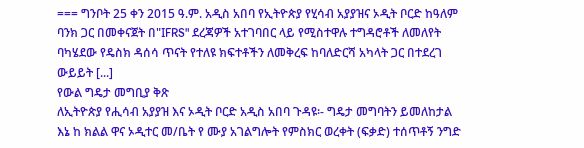=== ግንቦት 25 ቀን 2015 ዓ.ም. አዲስ አበባ የኢትዮጵያ የሂሳብ አያያዝና ኦዲት ቦርድ ከዓለም ባንክ ጋር በመቀናጀት በ"IFRS" ደረጃዎች አተገባበር ላይ የሚስተዋሉ ተግዳሮቶች ለመለየት ባካሄደው የዴስክ ዳሰሳ ጥናት የተለዩ ክፍተቶችን ለመቅረፍ ከባለድርሻ አካላት ጋር በተደረገ ውይይት [...]
የውል ግዴታ መግቢያ ቅጽ
ለኢትዮጵያ የሒሳብ አያያዝ እና ኦዲት ቦርድ አዲስ አበባ ጉዳዩ፡- ግዴታ መግባትን ይመለከታል እኔ ከ ክልል ዋና ኦዲተር መ/ቤት የ ሙያ አገልግሎት የምስክር ወረቀት (ፍቃድ) ተሰጥቶኝ ንግድ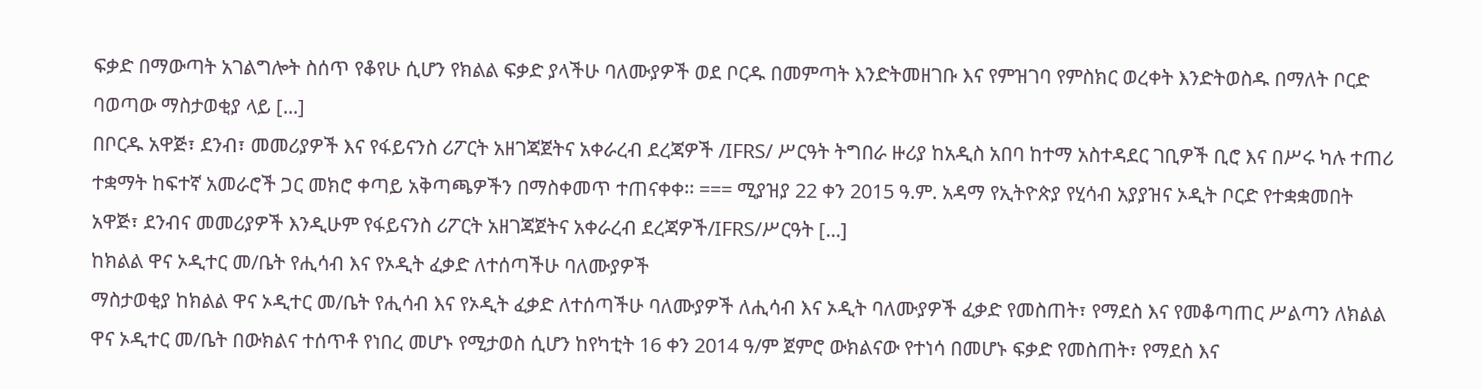ፍቃድ በማውጣት አገልግሎት ስሰጥ የቆየሁ ሲሆን የክልል ፍቃድ ያላችሁ ባለሙያዎች ወደ ቦርዱ በመምጣት እንድትመዘገቡ እና የምዝገባ የምስክር ወረቀት እንድትወስዱ በማለት ቦርድ ባወጣው ማስታወቂያ ላይ [...]
በቦርዱ አዋጅ፣ ደንብ፣ መመሪያዎች እና የፋይናንስ ሪፖርት አዘገጃጀትና አቀራረብ ደረጃዎች /IFRS/ ሥርዓት ትግበራ ዙሪያ ከአዲስ አበባ ከተማ አስተዳደር ገቢዎች ቢሮ እና በሥሩ ካሉ ተጠሪ ተቋማት ከፍተኛ አመራሮች ጋር መክሮ ቀጣይ አቅጣጫዎችን በማስቀመጥ ተጠናቀቀ፡፡ === ሚያዝያ 22 ቀን 2015 ዓ.ም. አዳማ የኢትዮጵያ የሂሳብ አያያዝና ኦዲት ቦርድ የተቋቋመበት አዋጅ፣ ደንብና መመሪያዎች እንዲሁም የፋይናንስ ሪፖርት አዘገጃጀትና አቀራረብ ደረጃዎች/IFRS/ሥርዓት [...]
ከክልል ዋና ኦዲተር መ/ቤት የሒሳብ እና የኦዲት ፈቃድ ለተሰጣችሁ ባለሙያዎች
ማስታወቂያ ከክልል ዋና ኦዲተር መ/ቤት የሒሳብ እና የኦዲት ፈቃድ ለተሰጣችሁ ባለሙያዎች ለሒሳብ እና ኦዲት ባለሙያዎች ፈቃድ የመስጠት፣ የማደስ እና የመቆጣጠር ሥልጣን ለክልል ዋና ኦዲተር መ/ቤት በውክልና ተሰጥቶ የነበረ መሆኑ የሚታወስ ሲሆን ከየካቲት 16 ቀን 2014 ዓ/ም ጀምሮ ውክልናው የተነሳ በመሆኑ ፍቃድ የመስጠት፣ የማደስ እና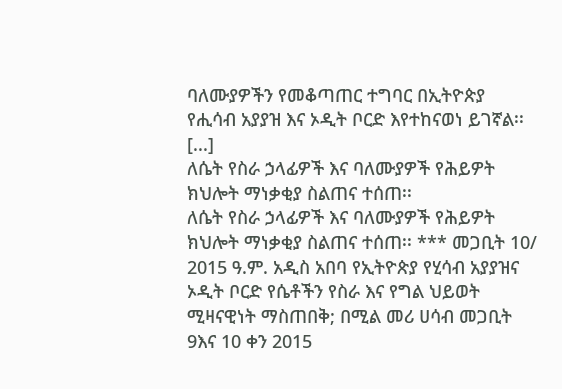ባለሙያዎችን የመቆጣጠር ተግባር በኢትዮጵያ የሒሳብ አያያዝ እና ኦዲት ቦርድ እየተከናወነ ይገኛል፡፡ [...]
ለሴት የስራ ኃላፊዎች እና ባለሙያዎች የሕይዎት ክህሎት ማነቃቂያ ስልጠና ተሰጠ፡፡
ለሴት የስራ ኃላፊዎች እና ባለሙያዎች የሕይዎት ክህሎት ማነቃቂያ ስልጠና ተሰጠ፡፡ *** መጋቢት 10/ 2015 ዓ.ም. አዲስ አበባ የኢትዮጵያ የሂሳብ አያያዝና ኦዲት ቦርድ የሴቶችን የስራ እና የግል ህይወት ሚዛናዊነት ማስጠበቅ; በሚል መሪ ሀሳብ መጋቢት 9እና 10 ቀን 2015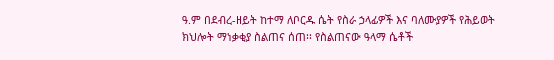ዓ.ም በደብረ-ዘይት ከተማ ለቦርዱ ሴት የስራ ኃላፊዎች እና ባለሙያዎች የሕይወት ክህሎት ማነቃቂያ ስልጠና ሰጠ፡፡ የስልጠናው ዓላማ ሴቶች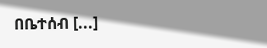በቤተሰብ [...]